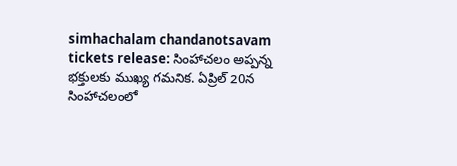simhachalam chandanotsavam tickets release: సింహాచలం అప్పన్న భక్తులకు ముఖ్య గమనిక. ఏప్రిల్ 20న సింహాచలంలో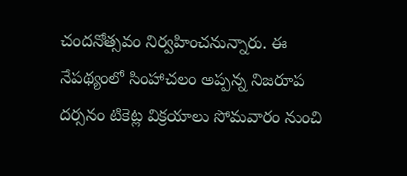చందనోత్సవం నిర్వహించనున్నారు. ఈ నేపథ్యంలో సింహాచలం అప్పన్న నిజరూప దర్సనం టికెట్ల విక్రయాలు సోమవారం నుంచి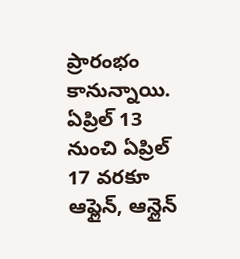ప్రారంభం కానున్నాయి. ఏప్రిల్ 13 నుంచి ఏప్రిల్ 17 వరకూ ఆఫ్లైన్, ఆన్లైన్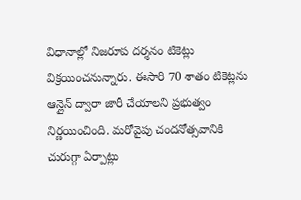విధానాల్లో నిజరూప దర్శనం టికెట్లు విక్రయించనున్నారు. ఈసారి 70 శాతం టికెట్లను ఆన్లైన్ ద్వారా జారీ చేయాలని ప్రభుత్వం నిర్ణయించింది. మరోవైపు చందనోత్సవానికి చురుగ్గా ఏర్పాట్లు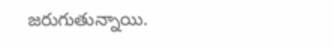జరుగుతున్నాయి.